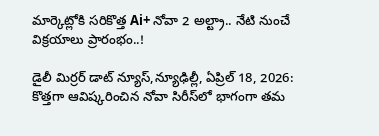మార్కెట్లోకి సరికొత్త Ai+ నోవా 2 అల్ట్రా.. నేటి నుంచే విక్రయాలు ప్రారంభం..!

డైలీ మిర్రర్ డాట్ న్యూస్,న్యూఢిల్లీ, ఏప్రిల్ 18, 2026: కొత్తగా ఆవిష్కరించిన నోవా సిరీస్‌లో భాగంగా తమ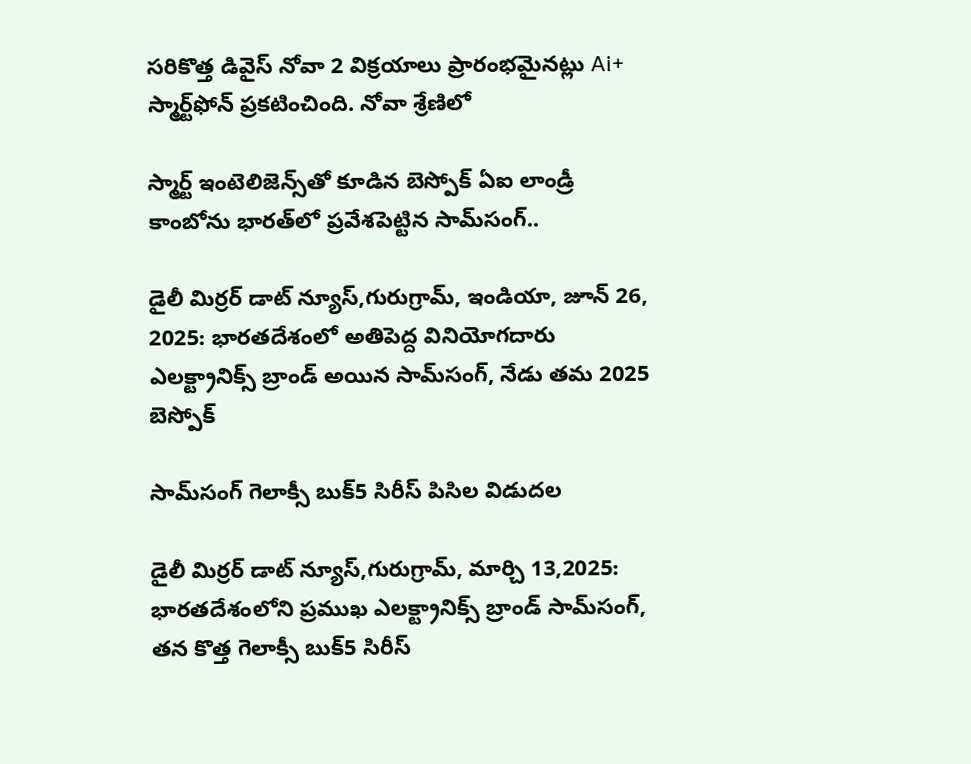సరికొత్త డివైస్‌ నోవా 2 విక్రయాలు ప్రారంభమైనట్లు Ai+ స్మార్ట్‌ఫోన్‌ ప్రకటించింది. నోవా శ్రేణిలో

స్మార్ట్ ఇంటెలిజెన్స్‌తో కూడిన బెస్పోక్ ఏఐ లాండ్రీ కాంబోను భారత్‌లో ప్రవేశపెట్టిన సామ్‌సంగ్..

డైలీ మిర్రర్ డాట్ న్యూస్,గురుగ్రామ్, ఇండియా, జూన్ 26, 2025: భారతదేశంలో అతిపెద్ద వినియోగదారు ఎలక్ట్రానిక్స్ బ్రాండ్ అయిన సామ్‌సంగ్, నేడు తమ 2025 బెస్పోక్

సామ్‌సంగ్ గెలాక్సీ బుక్5 సిరీస్ పిసిల విడుదల

డైలీ మిర్రర్ డాట్ న్యూస్,గురుగ్రామ్, మార్చి 13,2025: భారతదేశంలోని ప్రముఖ ఎలక్ట్రానిక్స్ బ్రాండ్ సామ్‌సంగ్, తన కొత్త గెలాక్సీ బుక్5 సిరీస్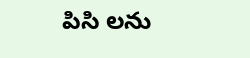పిసి లను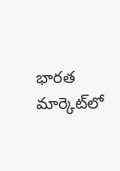భారత మార్కెట్‌లో